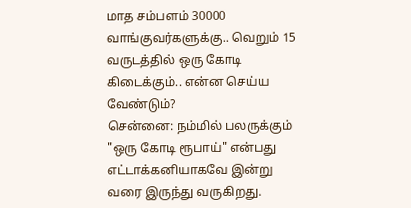மாத சம்பளம் 30000 வாங்குவர்களுக்கு.. வெறும் 15 வருடத்தில் ஒரு கோடி கிடைக்கும்.. என்ன செய்ய வேண்டும்?
சென்னை: நம்மில் பலருக்கும் "ஒரு கோடி ரூபாய்" என்பது எட்டாக்கனியாகவே இன்று வரை இருந்து வருகிறது.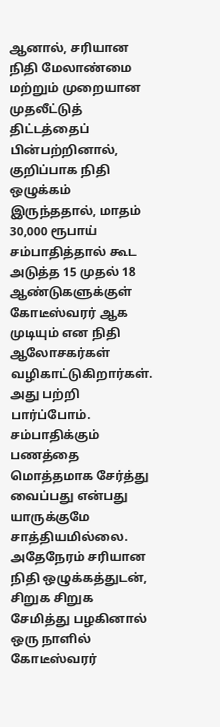ஆனால், சரியான நிதி மேலாண்மை மற்றும் முறையான முதலீட்டுத் திட்டத்தைப் பின்பற்றினால், குறிப்பாக நிதி ஒழுக்கம் இருந்ததால், மாதம் 30,000 ரூபாய் சம்பாதித்தால் கூட அடுத்த 15 முதல் 18 ஆண்டுகளுக்குள் கோடீஸ்வரர் ஆக முடியும் என நிதி ஆலோசகர்கள் வழிகாட்டுகிறார்கள். அது பற்றி பார்ப்போம்.
சம்பாதிக்கும் பணத்தை மொத்தமாக சேர்த்து வைப்பது என்பது யாருக்குமே சாத்தியமில்லை. அதேநேரம் சரியான நிதி ஒழுக்கத்துடன், சிறுக சிறுக சேமித்து பழகினால் ஒரு நாளில் கோடீஸ்வரர்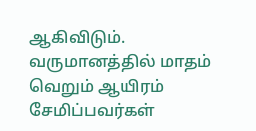ஆகிவிடும். வருமானத்தில் மாதம் வெறும் ஆயிரம் சேமிப்பவர்கள்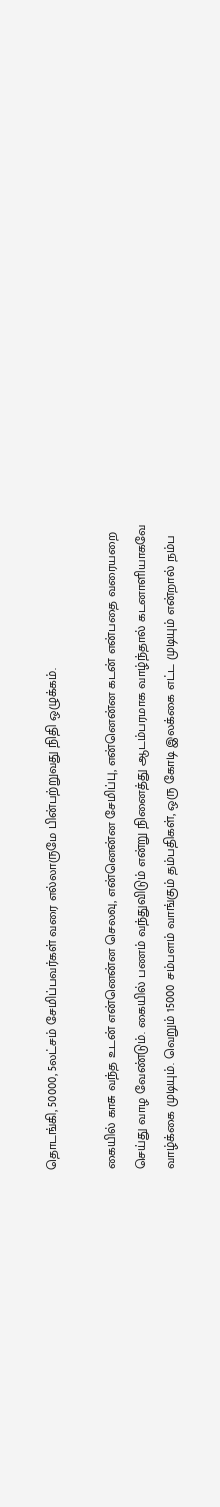தொடங்கி, 50000, 5லட்சம் சேமிப்பவர்கள் வரை எல்லாருமே பின்பற்றுவது நிதி ஒழுக்கம்.

கையில் காசு வந்த உடன் என்னென்ன செலவு, என்னென்ன சேமிப்பு, என்னென்ன கடன் என்பதை வரையறை செய்து வாழ வேண்டும். கையில் பணம் வந்துவிடும் என்று நினைத்து ஆடம்பரமாக வாழ்ந்தால் கடனாளியாகவே வாழ்க்கை முடியும். வெறும் 15000 சம்பளம் வாங்கும் தம்பதிகள், ஒரு கோடி இலக்கை எட்ட முடியும் என்றால் நம்ப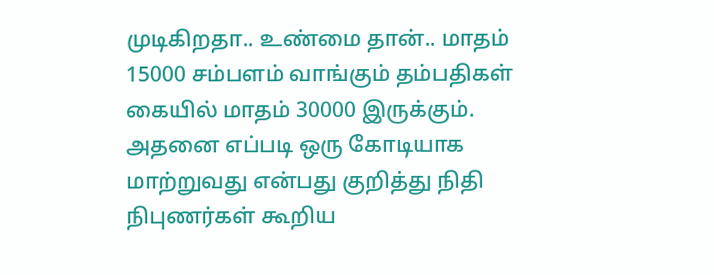முடிகிறதா.. உண்மை தான்.. மாதம் 15000 சம்பளம் வாங்கும் தம்பதிகள் கையில் மாதம் 30000 இருக்கும். அதனை எப்படி ஒரு கோடியாக மாற்றுவது என்பது குறித்து நிதி நிபுணர்கள் கூறிய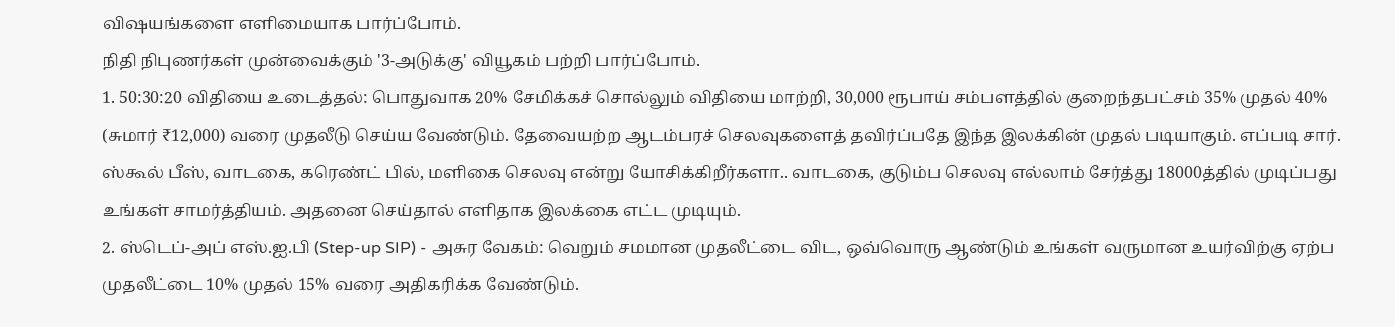விஷயங்களை எளிமையாக பார்ப்போம்.
நிதி நிபுணர்கள் முன்வைக்கும் '3-அடுக்கு' வியூகம் பற்றி பார்ப்போம்.
1. 50:30:20 விதியை உடைத்தல்: பொதுவாக 20% சேமிக்கச் சொல்லும் விதியை மாற்றி, 30,000 ரூபாய் சம்பளத்தில் குறைந்தபட்சம் 35% முதல் 40% (சுமார் ₹12,000) வரை முதலீடு செய்ய வேண்டும். தேவையற்ற ஆடம்பரச் செலவுகளைத் தவிர்ப்பதே இந்த இலக்கின் முதல் படியாகும். எப்படி சார். ஸ்கூல் பீஸ், வாடகை, கரெண்ட் பில், மளிகை செலவு என்று யோசிக்கிறீர்களா.. வாடகை, குடும்ப செலவு எல்லாம் சேர்த்து 18000த்தில் முடிப்பது உங்கள் சாமர்த்தியம். அதனை செய்தால் எளிதாக இலக்கை எட்ட முடியும்.
2. ஸ்டெப்-அப் எஸ்.ஐ.பி (Step-up SIP) - அசுர வேகம்: வெறும் சமமான முதலீட்டை விட, ஒவ்வொரு ஆண்டும் உங்கள் வருமான உயர்விற்கு ஏற்ப முதலீட்டை 10% முதல் 15% வரை அதிகரிக்க வேண்டும்.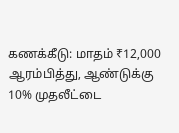கணக்கீடு: மாதம் ₹12,000 ஆரம்பித்து, ஆண்டுக்கு 10% முதலீட்டை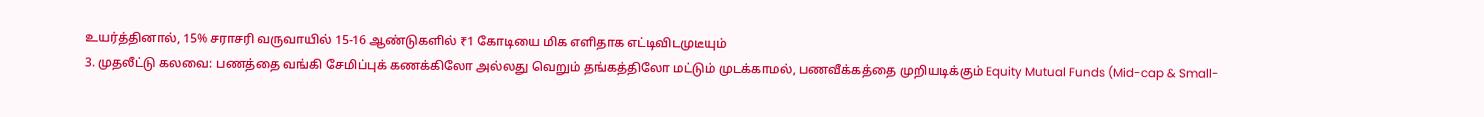உயர்த்தினால், 15% சராசரி வருவாயில் 15-16 ஆண்டுகளில் ₹1 கோடியை மிக எளிதாக எட்டிவிடமுடீயும்
3. முதலீட்டு கலவை: பணத்தை வங்கி சேமிப்புக் கணக்கிலோ அல்லது வெறும் தங்கத்திலோ மட்டும் முடக்காமல், பணவீக்கத்தை முறியடிக்கும் Equity Mutual Funds (Mid-cap & Small-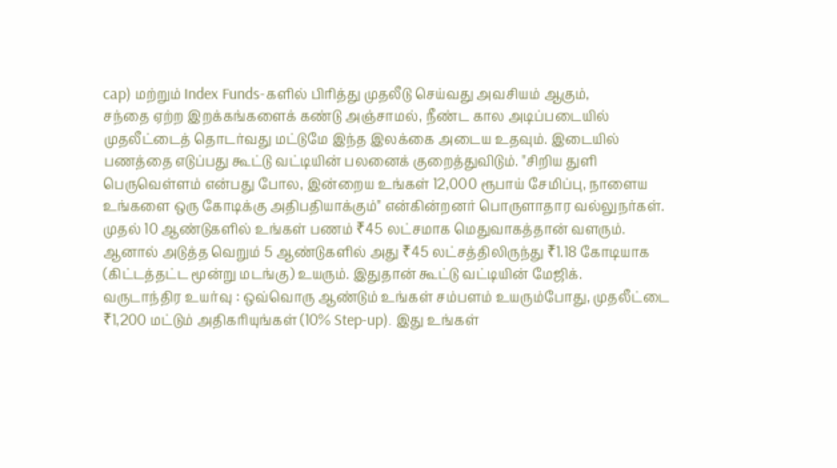cap) மற்றும் Index Funds-களில் பிரித்து முதலீடு செய்வது அவசியம் ஆகும்,
சந்தை ஏற்ற இறக்கங்களைக் கண்டு அஞ்சாமல், நீண்ட கால அடிப்படையில் முதலீட்டைத் தொடர்வது மட்டுமே இந்த இலக்கை அடைய உதவும். இடையில் பணத்தை எடுப்பது கூட்டு வட்டியின் பலனைக் குறைத்துவிடும். "சிறிய துளி பெருவெள்ளம் என்பது போல, இன்றைய உங்கள் 12,000 ரூபாய் சேமிப்பு, நாளைய உங்களை ஒரு கோடிக்கு அதிபதியாக்கும்" என்கின்றனர் பொருளாதார வல்லுநர்கள்.
முதல் 10 ஆண்டுகளில் உங்கள் பணம் ₹45 லட்சமாக மெதுவாகத்தான் வளரும். ஆனால் அடுத்த வெறும் 5 ஆண்டுகளில் அது ₹45 லட்சத்திலிருந்து ₹1.18 கோடியாக (கிட்டத்தட்ட மூன்று மடங்கு) உயரும். இதுதான் கூட்டு வட்டியின் மேஜிக்.
வருடாந்திர உயர்வு : ஒவ்வொரு ஆண்டும் உங்கள் சம்பளம் உயரும்போது, முதலீட்டை ₹1,200 மட்டும் அதிகரியுங்கள் (10% Step-up). இது உங்கள்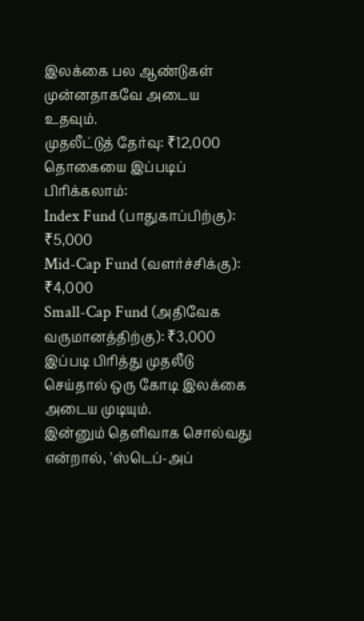இலக்கை பல ஆண்டுகள் முன்னதாகவே அடைய உதவும்.
முதலீட்டுத் தேர்வு: ₹12,000 தொகையை இப்படிப் பிரிக்கலாம்:
Index Fund (பாதுகாப்பிற்கு): ₹5,000
Mid-Cap Fund (வளர்ச்சிக்கு): ₹4,000
Small-Cap Fund (அதிவேக வருமானத்திற்கு): ₹3,000 இப்படி பிரித்து முதலீடு செய்தால் ஒரு கோடி இலக்கை அடைய முடியும்.
இன்னும் தெளிவாக சொல்வது என்றால், 'ஸ்டெப்-அப்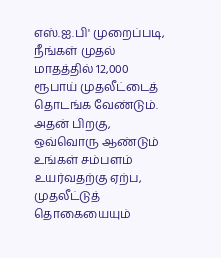எஸ்.ஐ.பி' முறைப்படி, நீங்கள் முதல் மாதத்தில் 12,000 ரூபாய் முதலீட்டைத் தொடங்க வேண்டும். அதன் பிறகு, ஒவ்வொரு ஆண்டும் உங்கள் சம்பளம் உயர்வதற்கு ஏற்ப, முதலீட்டுத் தொகையையும்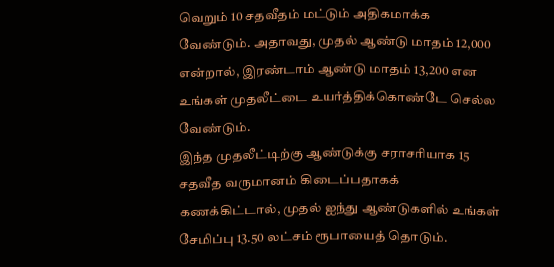வெறும் 10 சதவீதம் மட்டும் அதிகமாக்க வேண்டும். அதாவது, முதல் ஆண்டு மாதம் 12,000 என்றால், இரண்டாம் ஆண்டு மாதம் 13,200 என உங்கள் முதலீட்டை உயர்த்திக்கொண்டே செல்ல வேண்டும்.
இந்த முதலீட்டிற்கு ஆண்டுக்கு சராசரியாக 15 சதவீத வருமானம் கிடைப்பதாகக் கணக்கிட்டால், முதல் ஐந்து ஆண்டுகளில் உங்கள் சேமிப்பு 13.50 லட்சம் ரூபாயைத் தொடும்.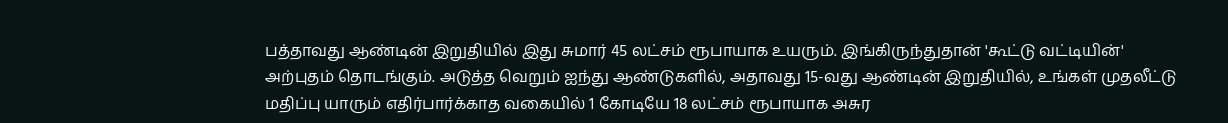பத்தாவது ஆண்டின் இறுதியில் இது சுமார் 45 லட்சம் ரூபாயாக உயரும். இங்கிருந்துதான் 'கூட்டு வட்டியின்' அற்புதம் தொடங்கும். அடுத்த வெறும் ஐந்து ஆண்டுகளில், அதாவது 15-வது ஆண்டின் இறுதியில், உங்கள் முதலீட்டு மதிப்பு யாரும் எதிர்பார்க்காத வகையில் 1 கோடியே 18 லட்சம் ரூபாயாக அசுர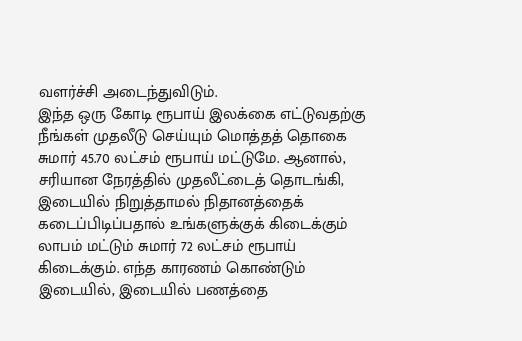வளர்ச்சி அடைந்துவிடும்.
இந்த ஒரு கோடி ரூபாய் இலக்கை எட்டுவதற்கு நீங்கள் முதலீடு செய்யும் மொத்தத் தொகை சுமார் 45.70 லட்சம் ரூபாய் மட்டுமே. ஆனால், சரியான நேரத்தில் முதலீட்டைத் தொடங்கி, இடையில் நிறுத்தாமல் நிதானத்தைக் கடைப்பிடிப்பதால் உங்களுக்குக் கிடைக்கும் லாபம் மட்டும் சுமார் 72 லட்சம் ரூபாய் கிடைக்கும். எந்த காரணம் கொண்டும் இடையில், இடையில் பணத்தை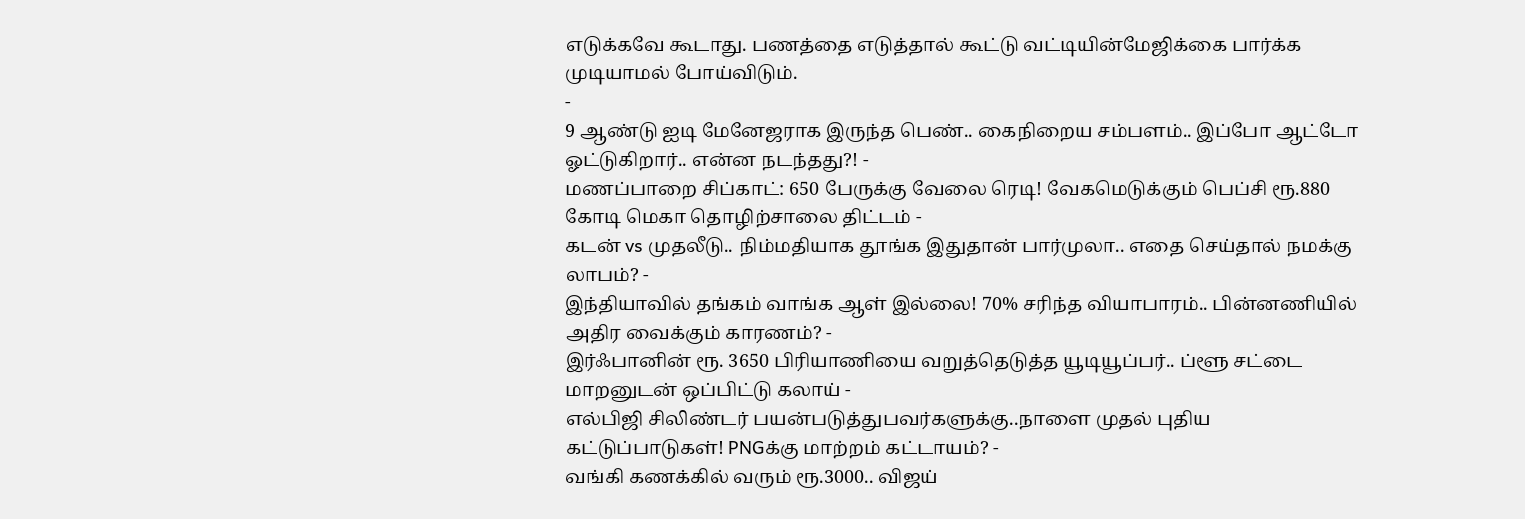எடுக்கவே கூடாது. பணத்தை எடுத்தால் கூட்டு வட்டியின்மேஜிக்கை பார்க்க முடியாமல் போய்விடும்.
-
9 ஆண்டு ஐடி மேனேஜராக இருந்த பெண்.. கைநிறைய சம்பளம்.. இப்போ ஆட்டோ ஓட்டுகிறார்.. என்ன நடந்தது?! -
மணப்பாறை சிப்காட்: 650 பேருக்கு வேலை ரெடி! வேகமெடுக்கும் பெப்சி ரூ.880 கோடி மெகா தொழிற்சாலை திட்டம் -
கடன் vs முதலீடு.. நிம்மதியாக தூங்க இதுதான் பார்முலா.. எதை செய்தால் நமக்கு லாபம்? -
இந்தியாவில் தங்கம் வாங்க ஆள் இல்லை! 70% சரிந்த வியாபாரம்.. பின்னணியில் அதிர வைக்கும் காரணம்? -
இர்ஃபானின் ரூ. 3650 பிரியாணியை வறுத்தெடுத்த யூடியூப்பர்.. ப்ளூ சட்டை மாறனுடன் ஒப்பிட்டு கலாய் -
எல்பிஜி சிலிண்டர் பயன்படுத்துபவர்களுக்கு..நாளை முதல் புதிய கட்டுப்பாடுகள்! PNGக்கு மாற்றம் கட்டாயம்? -
வங்கி கணக்கில் வரும் ரூ.3000.. விஜய்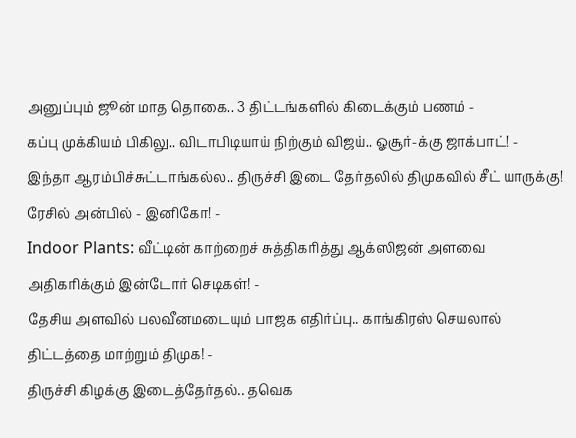அனுப்பும் ஜூன் மாத தொகை.. 3 திட்டங்களில் கிடைக்கும் பணம் -
கப்பு முக்கியம் பிகிலு.. விடாபிடியாய் நிற்கும் விஜய்.. ஓசூர்-க்கு ஜாக்பாட்! -
இந்தா ஆரம்பிச்சுட்டாங்கல்ல.. திருச்சி இடை தேர்தலில் திமுகவில் சீட் யாருக்கு! ரேசில் அன்பில் - இனிகோ! -
Indoor Plants: வீட்டின் காற்றைச் சுத்திகரித்து ஆக்ஸிஜன் அளவை அதிகரிக்கும் இன்டோர் செடிகள்! -
தேசிய அளவில் பலவீனமடையும் பாஜக எதிர்ப்பு.. காங்கிரஸ் செயலால் திட்டத்தை மாற்றும் திமுக! -
திருச்சி கிழக்கு இடைத்தேர்தல்.. தவெக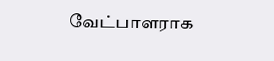வேட்பாளராக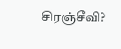சிரஞ்சீவி?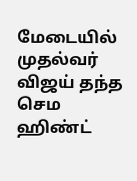மேடையில் முதல்வர் விஜய் தந்த செம ஹிண்ட்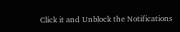Click it and Unblock the Notifications